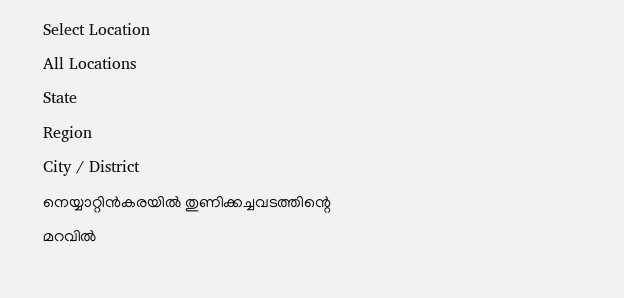Select Location
All Locations
State
Region
City / District
നെയ്യാറ്റിൻകരയിൽ തുണിക്കച്ചവടത്തിന്റെ മറവിൽ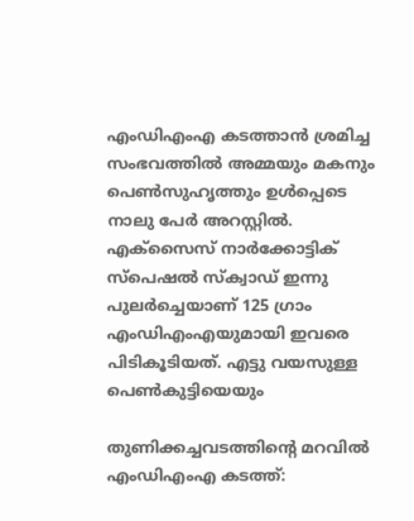എംഡിഎംഎ കടത്താൻ ശ്രമിച്ച സംഭവത്തിൽ അമ്മയും മകനും പെൺസുഹൃത്തും ഉൾപ്പെടെ നാലു പേർ അറസ്റ്റിൽ. എക്‌സൈസ് നാർക്കോട്ടിക് സ്പെഷൽ സ്‌ക്വാഡ് ഇന്നു പുലർച്ചെയാണ് 125 ഗ്രാം എംഡിഎംഎയുമായി ഇവരെ പിടികൂടിയത്. എട്ടു വയസുള്ള പെൺകുട്ടിയെയും

തുണിക്കച്ചവടത്തിന്റെ മറവിൽ എംഡിഎംഎ കടത്ത്: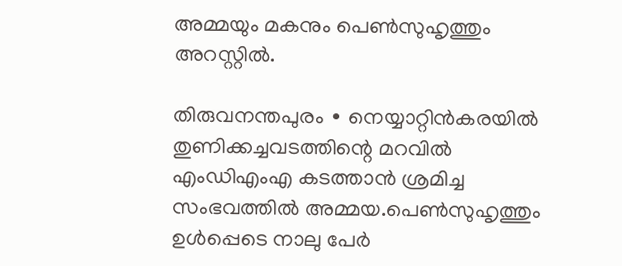അമ്മയും മകനും പെൺസുഹൃത്തും അറസ്റ്റിൽ.

തിരുവനന്തപുരം ∙ നെയ്യാറ്റിൻകരയിൽ തുണിക്കച്ചവടത്തിന്റെ മറവിൽ എംഡിഎംഎ കടത്താൻ ശ്രമിച്ച സംഭവത്തിൽ അമ്മയ.പെൺസുഹൃത്തും ഉൾപ്പെടെ നാലു പേർ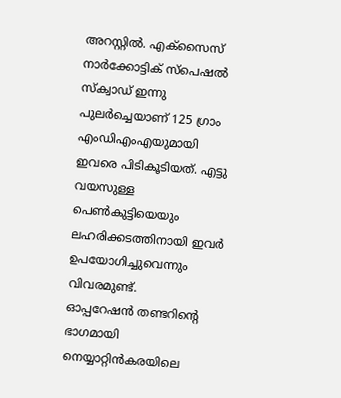അറസ്റ്റിൽ. എക്‌സൈസ് നാർക്കോട്ടിക് സ്പെഷൽ സ്‌ക്വാഡ് ഇന്നു പുലർച്ചെയാണ് 125 ഗ്രാം എംഡിഎംഎയുമായി ഇവരെ പിടികൂടിയത്. എട്ടു വയസുള്ള പെൺകുട്ടിയെയും ലഹരിക്കടത്തിനായി ഇവർ ഉപയോഗിച്ചുവെന്നും വിവരമുണ്ട്.
ഓപ്പറേഷൻ തണ്ടറിന്റെ ഭാഗമായി നെയ്യാറ്റിൻകരയിലെ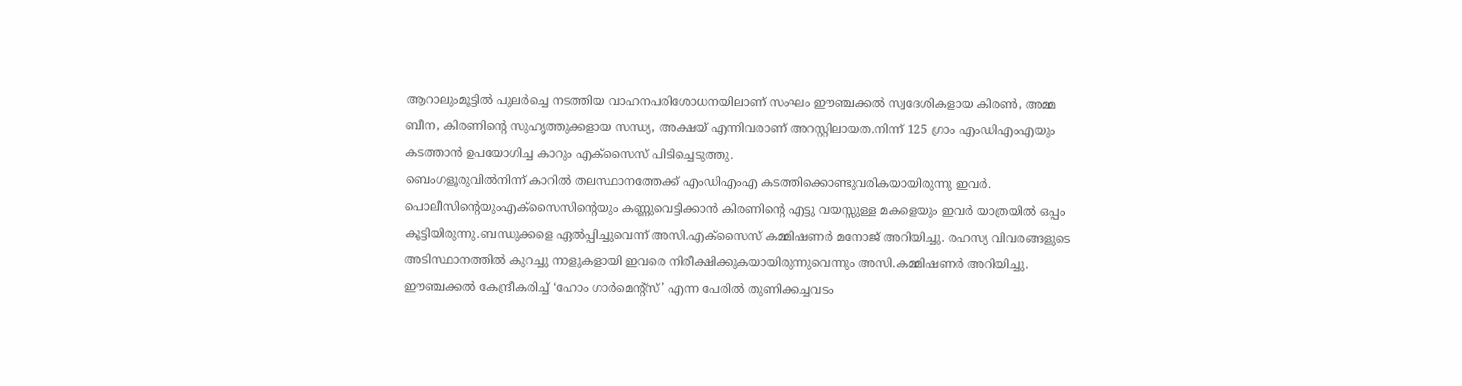ആറാലുംമൂട്ടിൽ പുലർച്ചെ നടത്തിയ വാഹനപരിശോധനയിലാണ് സംഘം ഈഞ്ചക്കൽ സ്വദേശികളായ കിരൺ, അമ്മ ബീന, കിരണിന്റെ സുഹൃത്തുക്കളായ സന്ധ്യ, അക്ഷയ് എന്നിവരാണ് അറസ്റ്റിലായത.നിന്ന് 125 ഗ്രാം എംഡിഎംഎയും കടത്താൻ ഉപയോഗിച്ച കാറും എക്‌സൈസ് പിടിച്ചെടുത്തു.
ബെംഗളൂരുവിൽനിന്ന് കാറിൽ തലസ്ഥാനത്തേക്ക് എംഡിഎംഎ കടത്തിക്കൊണ്ടുവരികയായിരുന്നു ഇവർ. പൊലീസിന്റെയുംഎക്‌സൈസിന്റെയും കണ്ണുവെട്ടിക്കാൻ കിരണിന്റെ എട്ടു വയസ്സുള്ള മകളെയും ഇവർ യാത്രയിൽ ഒപ്പം കൂട്ടിയിരുന്നു.ബന്ധുക്കളെ ഏൽപ്പിച്ചുവെന്ന് അസി.എക്‌സൈസ് കമ്മിഷണർ മനോജ് അറിയിച്ചു. രഹസ്യ വിവരങ്ങളുടെ അടിസ്ഥാനത്തിൽ കുറച്ചു നാളുകളായി ഇവരെ നിരീക്ഷിക്കുകയായിരുന്നുവെന്നും അസി.കമ്മിഷണർ അറിയിച്ചു.
ഈഞ്ചക്കൽ കേന്ദ്രീകരിച്ച് ‘ഹോം ഗാർമെന്റ്‌സ്’ എന്ന പേരിൽ തുണിക്കച്ചവടം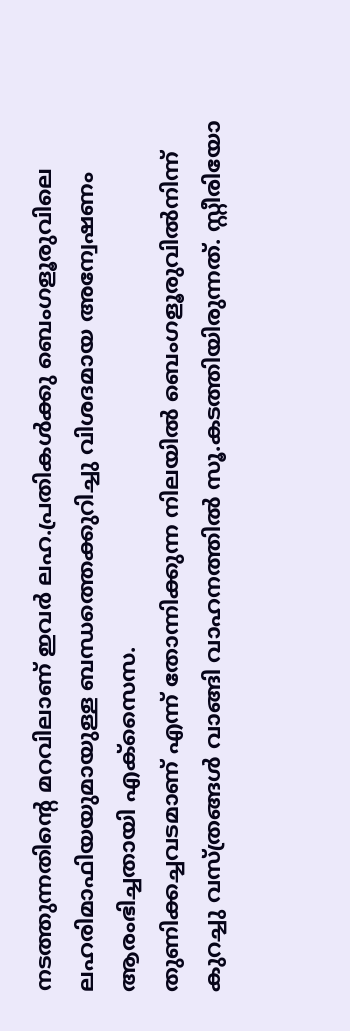നടത്തുന്നതിന്റെ മറവിലാണ് ഇവർ ലഹ.പ്രതികൾക്കു ബെംഗളൂരുവിലെ ലഹരിമാഫിയയുമായുള്ള ബന്ധത്തെക്കുറിച്ചു വിശദമായ അന്വേഷണം ആരംഭിച്ചതായി എക്‌സൈസ.
തുണിക്കച്ചവടമാണ് എന്ന് തോന്നിക്കുന്ന നിലയിൽ ബെംഗളൂരുവിൽനിന്ന് കുറച്ചു വസ്ത്രങ്ങൾ വാങ്ങി വാഹനത്തിൽ സൂ.കടത്തിയിരുന്നത്. സ്റ്റീരിയോ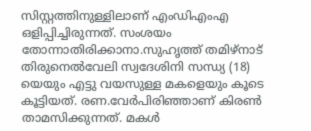സിസ്റ്റത്തിനുള്ളിലാണ് എംഡിഎംഎ ഒളിപ്പിച്ചിരുന്നത്. സംശയം തോന്നാതിരിക്കാനാ.സുഹൃത്ത് തമിഴ്‌നാട് തിരുനെൽവേലി സ്വദേശിനി സന്ധ്യ (18) യെയും എട്ടു വയസുള്ള മകളെയും കൂടെ കൂട്ടിയത്. രണ.വേർപിരിഞ്ഞാണ് കിരൺ താമസിക്കുന്നത്. മകൾ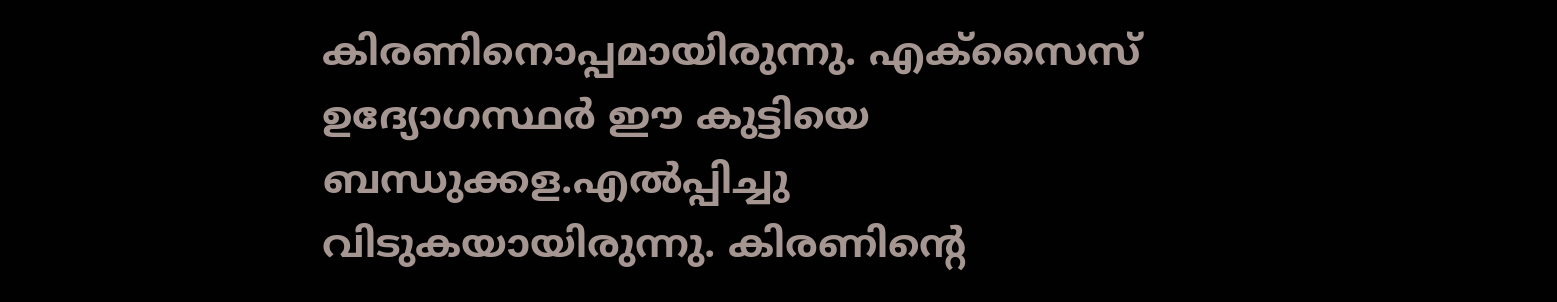കിരണിനൊപ്പമായിരുന്നു. എക്സൈസ് ഉദ്യോഗസ്ഥർ ഈ കുട്ടിയെ ബന്ധുക്കള.എൽപ്പിച്ചു വിടുകയായിരുന്നു. കിരണിന്റെ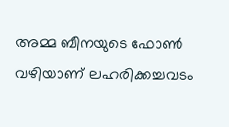അമ്മ ബീനയുടെ ഫോൺ വഴിയാണ് ലഹരിക്കച്ചവടം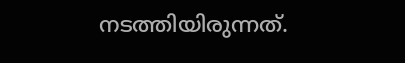നടത്തിയിരുന്നത്.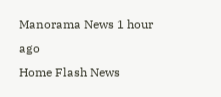Manorama News 1 hour ago
Home Flash News